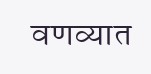वणव्यात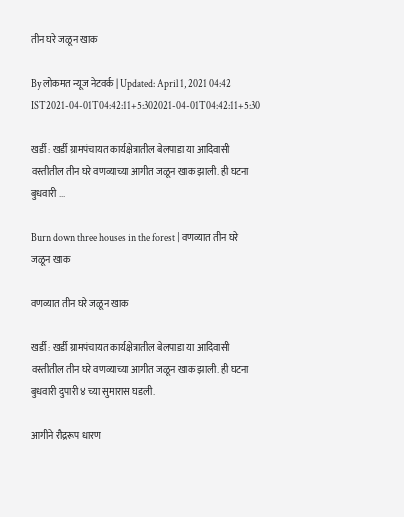तीन घरे जळून खाक

By लोकमत न्यूज नेटवर्क | Updated: April 1, 2021 04:42 IST2021-04-01T04:42:11+5:302021-04-01T04:42:11+5:30

खर्डी : खर्डी ग्रामपंचायत कार्यक्षेत्रातील बेलपाडा या आदिवासी वस्तीतील तीन घरे वणव्याच्या आगीत जळून खाक झाली. ही घटना बुधवारी ...

Burn down three houses in the forest | वणव्यात तीन घरे जळून खाक

वणव्यात तीन घरे जळून खाक

खर्डी : खर्डी ग्रामपंचायत कार्यक्षेत्रातील बेलपाडा या आदिवासी वस्तीतील तीन घरे वणव्याच्या आगीत जळून खाक झाली. ही घटना बुधवारी दुपारी ४ च्या सुमारास घडली.

आगीने रौद्ररूप धारण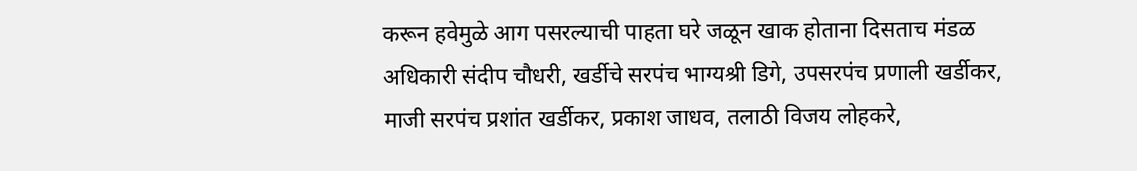करून हवेमुळे आग पसरल्याची पाहता घरे जळून खाक होताना दिसताच मंडळ अधिकारी संदीप चौधरी, खर्डीचे सरपंच भाग्यश्री डिगे, उपसरपंच प्रणाली खर्डीकर, माजी सरपंच प्रशांत खर्डीकर, प्रकाश जाधव, तलाठी विजय लोहकरे,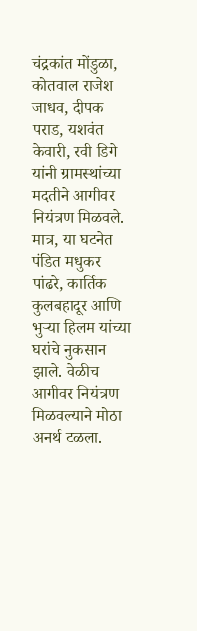चंद्रकांत मोंडुळा, कोतवाल राजेश जाधव, दीपक पराड, यशवंत केवारी, रवी डिगे यांनी ग्रामस्थांच्या मदतीने आगीवर नियंत्रण मिळवले. मात्र, या घटनेत पंडित मधुकर पांढरे, कार्तिक कुलबहादूर आणि भुऱ्या हिलम यांच्या घरांचे नुकसान झाले. वेळीच आगीवर नियंत्रण मिळवल्याने मोठा अनर्थ टळला.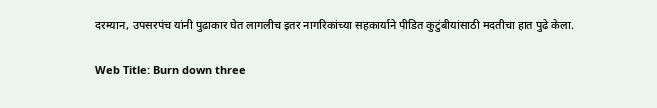दरम्यान, उपसरपंच यांनी पुढाकार घेत लागलीच इतर नागरिकांच्या सहकार्याने पीडित कुटुंबीयांसाठी मदतीचा हात पुढे केला.

Web Title: Burn down three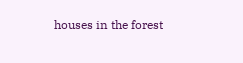houses in the forest